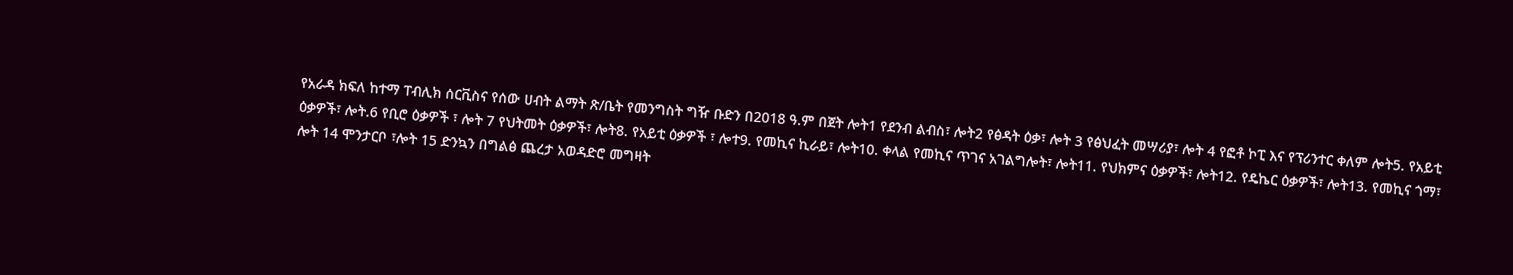የአራዳ ክፍለ ከተማ ፐብሊክ ሰርቪስና የሰው ሀብት ልማት ጽ/ቤት የመንግስት ግዥ ቡድን በ2018 ዓ.ም በጀት ሎት1 የደንብ ልብስ፣ ሎት2 የፅዳት ዕቃ፣ ሎት 3 የፅህፈት መሣሪያ፣ ሎት 4 የፎቶ ኮፒ እና የፕሪንተር ቀለም ሎት5. የአይቲ ዕቃዎች፣ ሎት.6 የቢሮ ዕቃዎች ፣ ሎት 7 የህትመት ዕቃዎች፣ ሎት8. የአይቲ ዕቃዎች ፣ ሎተ9. የመኪና ኪራይ፣ ሎት10. ቀላል የመኪና ጥገና አገልግሎት፣ ሎት11. የህክምና ዕቃዎች፣ ሎት12. የዴኬር ዕቃዎች፣ ሎት13. የመኪና ጎማ፣ ሎት 14 ሞንታርቦ ፣ሎት 15 ድንኳን በግልፅ ጨረታ አወዳድሮ መግዛት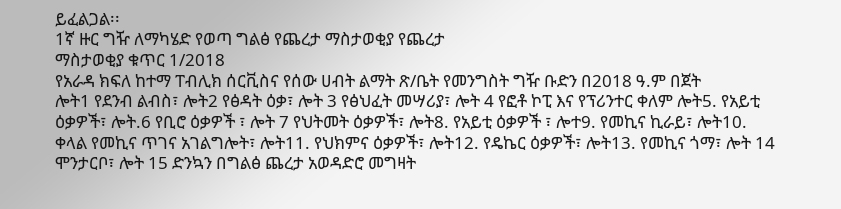ይፈልጋል፡፡
1ኛ ዙር ግዥ ለማካሄድ የወጣ ግልፅ የጨረታ ማስታወቂያ የጨረታ
ማስታወቂያ ቁጥር 1/2018
የአራዳ ክፍለ ከተማ ፐብሊክ ሰርቪስና የሰው ሀብት ልማት ጽ/ቤት የመንግስት ግዥ ቡድን በ2018 ዓ.ም በጀት
ሎት1 የደንብ ልብስ፣ ሎት2 የፅዳት ዕቃ፣ ሎት 3 የፅህፈት መሣሪያ፣ ሎት 4 የፎቶ ኮፒ እና የፕሪንተር ቀለም ሎት5. የአይቲ ዕቃዎች፣ ሎት.6 የቢሮ ዕቃዎች ፣ ሎት 7 የህትመት ዕቃዎች፣ ሎት8. የአይቲ ዕቃዎች ፣ ሎተ9. የመኪና ኪራይ፣ ሎት10. ቀላል የመኪና ጥገና አገልግሎት፣ ሎት11. የህክምና ዕቃዎች፣ ሎት12. የዴኬር ዕቃዎች፣ ሎት13. የመኪና ጎማ፣ ሎት 14 ሞንታርቦ፣ ሎት 15 ድንኳን በግልፅ ጨረታ አወዳድሮ መግዛት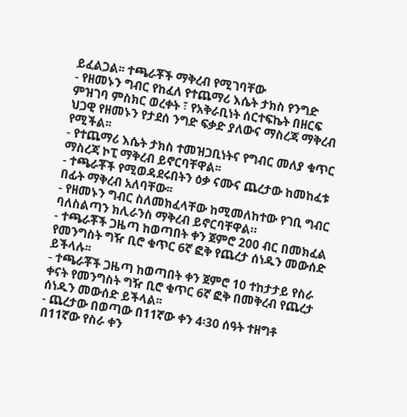ይፈልጋል፡፡ ተጫራቾች ማቅረብ የሚገባቸው
- የዘመኑን ግብር የከፈለ የተጨማሪ እሴት ታክስ የንግድ ምዝገባ ምስክር ወረቀት ፣ የአቅራቢነት ሰርተፍኬት በዘርፍ ህጋዊ የዘመኑን የታደሰ ንግድ ፍቃድ ያለውና ማስረጃ ማቅረብ የሚችል፡፡
- የተጨማሪ እሴት ታክስ ተመዝጋቢነትና የግብር መለያ ቁጥር ማስረጃ ኮፒ ማቅረብ ይኖርባቸዋል፡፡
- ተጫራቾች የሚወዳደሩበትን ዕቃ ናሙና ጨረታው ከመከፈቱ በፊት ማቅረብ አለባቸው፡፡
- የዘመኑን ግብር ስለመክፈላቸው ከሚመለከተው የገቢ ግብር ባለስልጣን ክሊራንስ ማቅረብ ይኖርባቸዋል።
- ተጫራቾች ጋዜጣ ከወጣበት ቀን ጀምሮ 200 ብር በመክፈል የመንግስት ግዥ ቢሮ ቁጥር 6ኛ ፎቅ የጨረታ ሰነዱን መውሰድ ይችላሉ፡፡
- ተጫራቾች ጋዜጣ ከወጣበት ቀን ጀምሮ 10 ተከታታይ የስራ ቀናት የመንግስት ግዥ ቢሮ ቁጥር 6ኛ ፎቅ በመቅረብ የጨረታ ሰነዱን መውሰድ ይችላል፡፡
- ጨረታው በወጣው በ11ኛው ቀን 4፡30 ሰዓት ተዘግቶ በ11ኛው የስራ ቀን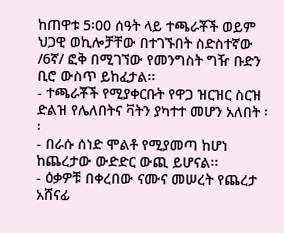ከጠዋቱ 5፡00 ሰዓት ላይ ተጫራቾች ወይም ህጋዊ ወኪሎቻቸው በተገኙበት ስድስተኛው /6ኛ/ ፎቅ በሚገኘው የመንግስት ግዥ ቡድን ቢሮ ውስጥ ይከፈታል፡፡
- ተጫራቾች የሚያቀርቡት የዋጋ ዝርዝር ስርዝ ድልዝ የሌለበትና ቫትን ያካተተ መሆን አለበት ፡፡
- በራሱ ሰነድ ሞልቶ የሚያመጣ ከሆነ ከጨረታው ውድድር ውጪ ይሆናል፡፡
- ዕቃዎቹ በቀረበው ናሙና መሠረት የጨረታ አሸናፊ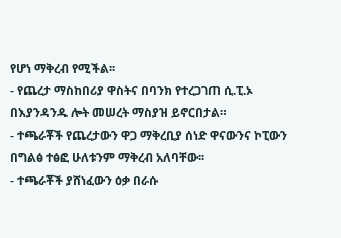የሆነ ማቅረብ የሚችል፡፡
- የጨረታ ማስከበሪያ ዋስትና በባንክ የተረጋገጠ ሲ.ፒ.ኦ በእያንዳንዱ ሎት መሠረት ማስያዝ ይኖርበታል።
- ተጫራቾች የጨረታውን ዋጋ ማቅረቢያ ሰነድ ዋናውንና ኮፒውን በግልፅ ተፅፎ ሁለቱንም ማቅረብ አለባቸው፡፡
- ተጫራቾች ያሸነፈውን ዕቃ በራሱ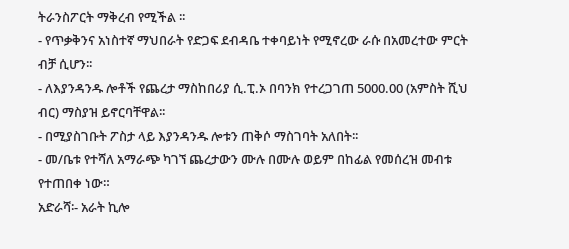ትራንስፖርት ማቅረብ የሚችል ፡፡
- የጥቃቅንና አነስተኛ ማህበራት የድጋፍ ደብዳቤ ተቀባይነት የሚኖረው ራሱ በአመረተው ምርት ብቻ ሲሆን፡፡
- ለእያንዳንዱ ሎቶች የጨረታ ማስከበሪያ ሲ.ፒ.ኦ በባንክ የተረጋገጠ 5000.00 (አምስት ሺህ ብር) ማስያዝ ይኖርባቸዋል፡፡
- በሚያስገቡት ፖስታ ላይ እያንዳንዱ ሎቱን ጠቅሶ ማስገባት አለበት፡፡
- መ/ቤቱ የተሻለ አማራጭ ካገኘ ጨረታውን ሙሉ በሙሉ ወይም በከፊል የመሰረዝ መብቱ የተጠበቀ ነው።
አድራሻ፡- አራት ኪሎ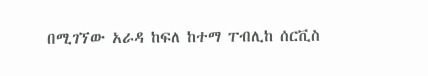በሚገኘው አራዳ ከፍለ ከተማ ፐብሊከ ሰርቪስ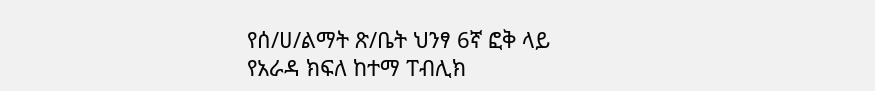የሰ/ሀ/ልማት ጽ/ቤት ህንፃ 6ኛ ፎቅ ላይ
የአራዳ ክፍለ ከተማ ፐብሊክ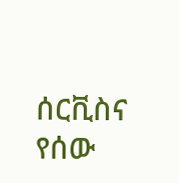ሰርቪስና የሰው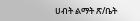ሀብት ልማት ጽ/ቤት